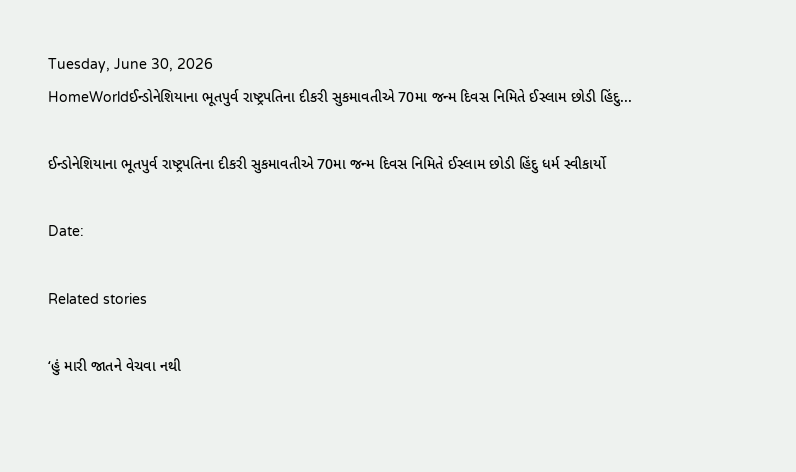Tuesday, June 30, 2026
HomeWorldઈન્ડોનેશિયાના ભૂતપુર્વ રાષ્ટ્રપતિના દીકરી સુકમાવતીએ 70મા જન્મ દિવસ નિમિતે ઈસ્લામ છોડી હિંદુ...

ઈન્ડોનેશિયાના ભૂતપુર્વ રાષ્ટ્રપતિના દીકરી સુકમાવતીએ 70મા જન્મ દિવસ નિમિતે ઈસ્લામ છોડી હિંદુ ધર્મ સ્વીકાર્યો

Date:

Related stories

‘હું મારી જાતને વેચવા નથી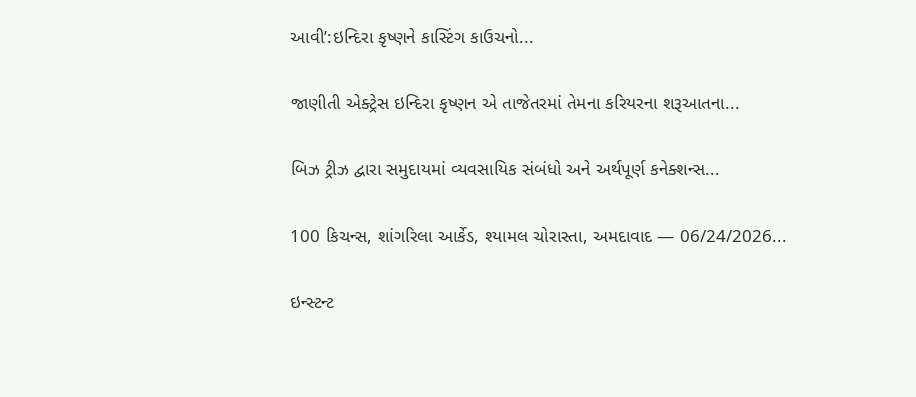આવી’:ઇન્દિરા કૃષ્ણને કાસ્ટિંગ કાઉચનો...

જાણીતી એક્ટ્રેસ ઇન્દિરા કૃષ્ણન એ તાજેતરમાં તેમના કરિયરના શરૂઆતના...

બિઝ ટ્રીઝ દ્વારા સમુદાયમાં વ્યવસાયિક સંબંધો અને અર્થપૂર્ણ કનેક્શન્સ...

100 કિચન્સ, શાંગરિલા આર્કેડ, શ્યામલ ચોરાસ્તા, અમદાવાદ — 06/24/2026...

ઇન્સ્ટન્ટ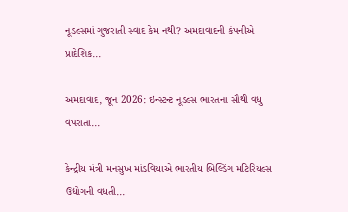નૂડલ્સમાં ગુજરાતી સ્વાદ કેમ નથી? અમદાવાદની કંપનીએ પ્રાદેશિક...

અમદાવાદ, જૂન 2026: ઇન્સ્ટન્ટ નૂડલ્સ ભારતના સૌથી વધુ વપરાતા...

કેન્દ્રીય મંત્રી મનસુખ માંડવિયાએ ભારતીય બિલ્ડિંગ મટિરિયલ્સ ઉદ્યોગની વધતી...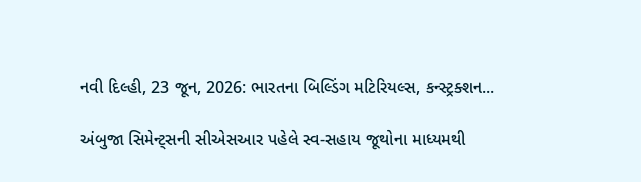નવી દિલ્હી, 23 જૂન, 2026: ભારતના બિલ્ડિંગ મટિરિયલ્સ, કન્સ્ટ્રક્શન...

અંબુજા સિમેન્ટ્સની સીએસઆર પહેલે સ્વ-સહાય જૂથોના માધ્યમથી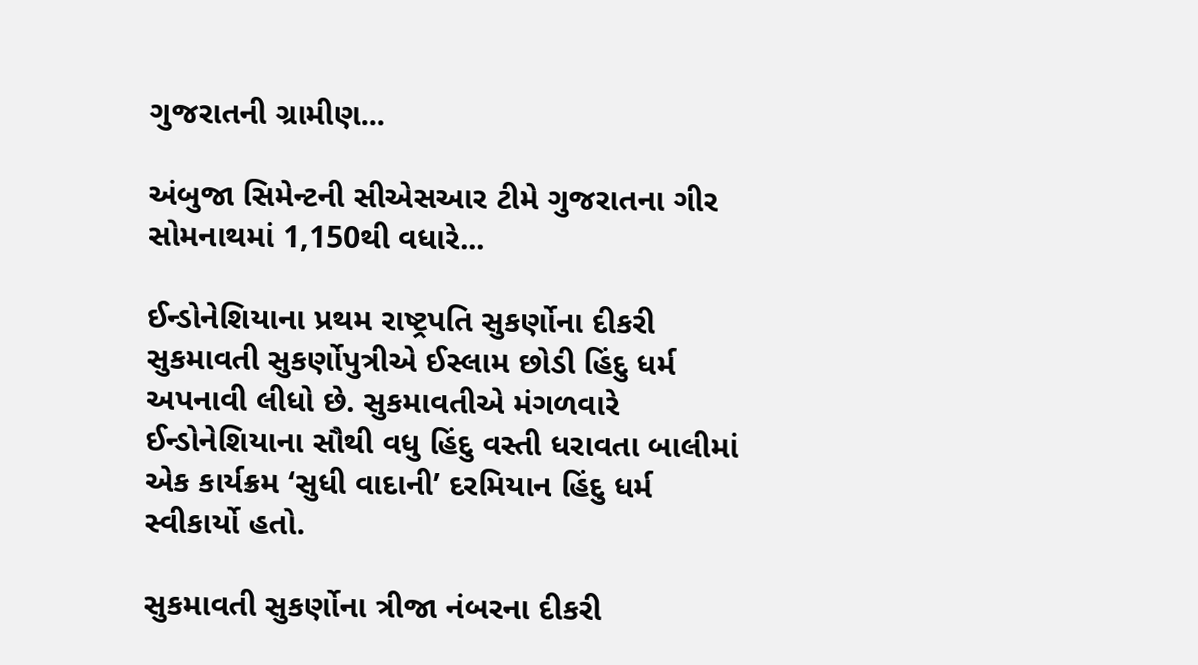ગુજરાતની ગ્રામીણ...

અંબુજા સિમેન્ટની સીએસઆર ટીમે ગુજરાતના ગીર સોમનાથમાં 1,150થી વધારે...

ઈન્ડોનેશિયાના પ્રથમ રાષ્ટ્રપતિ સુકર્ણોના દીકરી સુકમાવતી સુકર્ણોપુત્રીએ ઈસ્લામ છોડી હિંદુ ધર્મ અપનાવી લીધો છે. સુકમાવતીએ મંગળવારે ઈન્ડોનેશિયાના સૌથી વધુ હિંદુ વસ્તી ધરાવતા બાલીમાં એક કાર્યક્રમ ‘સુધી વાદાની’ દરમિયાન હિંદુ ધર્મ સ્વીકાર્યો હતો.

સુકમાવતી સુકર્ણોના ત્રીજા નંબરના દીકરી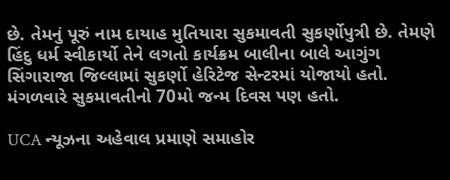છે. તેમનું પૂરું નામ દાયાહ મુતિયારા સુકમાવતી સુકર્ણોપુત્રી છે. તેમણે હિંદુ ધર્મ સ્વીકાર્યો તેને લગતો કાર્યક્રમ બાલીના બાલે આગુંગ સિંગારાજા જિલ્લામાં સુકર્ણો હેરિટેજ સેન્ટરમાં યોજાયો હતો. મંગળવારે સુકમાવતીનો 70મો જન્મ દિવસ પણ હતો.

UCA ન્યૂઝના અહેવાલ પ્રમાણે સમાહોર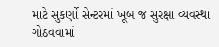માટે સુકર્ણો સેન્ટરમાં ખૂબ જ સુરક્ષા વ્યવસ્થા ગોઠવવામાં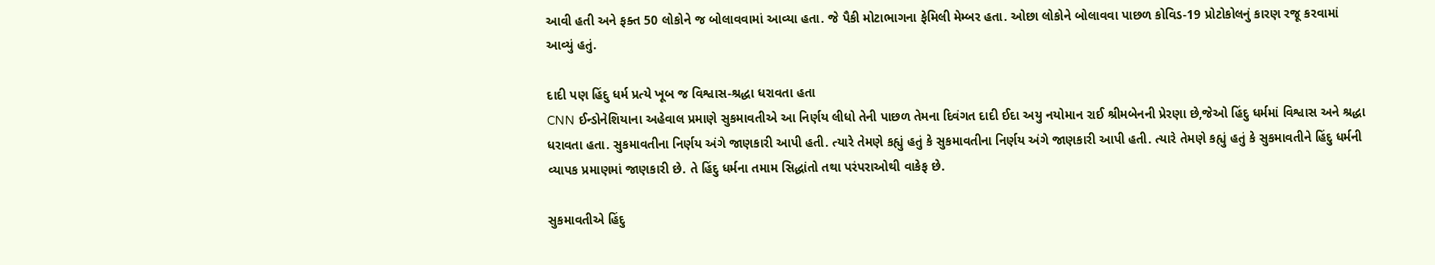આવી હતી અને ફક્ત 50 લોકોને જ બોલાવવામાં આવ્યા હતા. જે પૈકી મોટાભાગના ફેમિલી મેમ્બર હતા. ઓછા લોકોને બોલાવવા પાછળ કોવિડ-19 પ્રોટોકોલનું કારણ રજૂ કરવામાં આવ્યું હતું.

દાદી પણ હિંદુ ધર્મ પ્રત્યે ખૂબ જ વિશ્વાસ-શ્રદ્ધા ધરાવતા હતા
CNN ઈન્ડોનેશિયાના અહેવાલ પ્રમાણે સુકમાવતીએ આ નિર્ણય લીધો તેની પાછળ તેમના દિવંગત દાદી ઈદા અયુ નયોમાન રાઈ શ્રીમબેનની પ્રેરણા છે,જેઓ હિંદુ ધર્મમાં વિશ્વાસ અને શ્રદ્ધા ધરાવતા હતા. સુકમાવતીના નિર્ણય અંગે જાણકારી આપી હતી. ત્યારે તેમણે કહ્યું હતું કે સુકમાવતીના નિર્ણય અંગે જાણકારી આપી હતી. ત્યારે તેમણે કહ્યું હતું કે સુકમાવતીને હિંદુ ધર્મની વ્યાપક પ્રમાણમાં જાણકારી છે. તે હિંદુ ધર્મના તમામ સિદ્ધાંતો તથા પરંપરાઓથી વાકેફ છે.

સુકમાવતીએ હિંદુ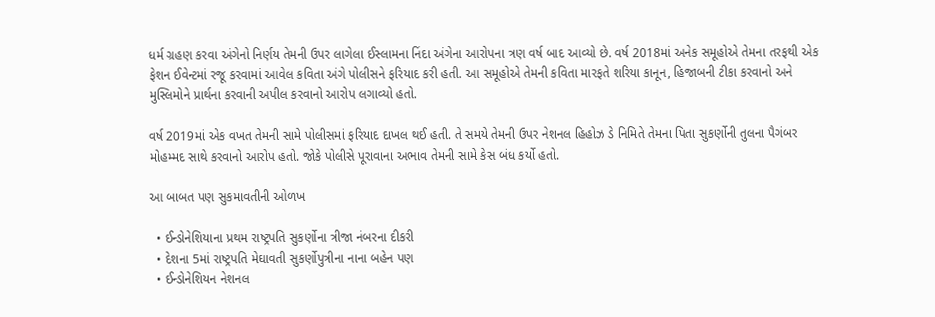ધર્મ ગ્રહણ કરવા અંગેનો નિર્ણય તેમની ઉપર લાગેલા ઈસ્લામના નિંદા અંગેના આરોપના ત્રણ વર્ષ બાદ આવ્યો છે. વર્ષ 2018માં અનેક સમૂહોએ તેમના તરફથી એક ફેશન ઈવેન્ટમાં રજૂ કરવામાં આવેલ કવિતા અંગે પોલીસને ફરિયાદ કરી હતી. આ સમૂહોએ તેમની કવિતા મારફતે શરિયા કાનૂન, હિજાબની ટીકા કરવાનો અને મુસ્લિમોને પ્રાર્થના કરવાની અપીલ કરવાનો આરોપ લગાવ્યો હતો.

વર્ષ 2019માં એક વખત તેમની સામે પોલીસમાં ફરિયાદ દાખલ થઈ હતી. તે સમયે તેમની ઉપર નેશનલ હિહોઝ ડે નિમિતે તેમના પિતા સુકર્ણોની તુલના પૈગંબર મોહમ્મદ સાથે કરવાનો આરોપ હતો. જોકે પોલીસે પૂરાવાના અભાવ તેમની સામે કેસ બંધ કર્યો હતો.

આ બાબત પણ સુકમાવતીની ઓળખ

  • ઈન્ડોનેશિયાના પ્રથમ રાષ્ટ્રપતિ સુકર્ણોના ત્રીજા નંબરના દીકરી
  • દેશના 5માં રાષ્ટ્રપતિ મેઘાવતી સુકર્ણોપુત્રીના નાના બહેન પણ
  • ઈન્ડોનેશિયન નેશનલ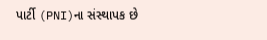પાર્ટી (PNI)ના સંસ્થાપક છે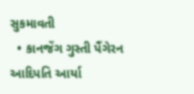સુકમાવતી
  • કાનજેંગ ગુસ્તી પૈંગેરન આદિપતિ આર્યા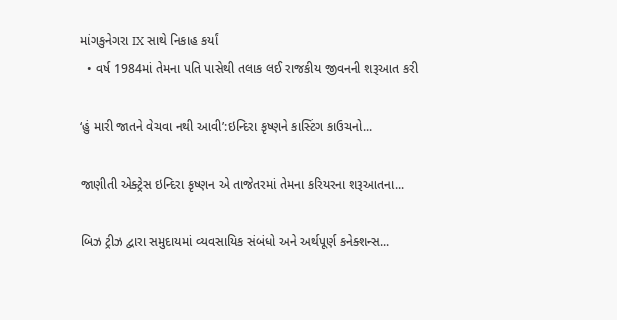માંગકુનેગરા IX સાથે નિકાહ કર્યાં
  • વર્ષ 1984માં તેમના પતિ પાસેથી તલાક લઈ રાજકીય જીવનની શરૂઆત કરી

‘હું મારી જાતને વેચવા નથી આવી’:ઇન્દિરા કૃષ્ણને કાસ્ટિંગ કાઉચનો...

જાણીતી એક્ટ્રેસ ઇન્દિરા કૃષ્ણન એ તાજેતરમાં તેમના કરિયરના શરૂઆતના...

બિઝ ટ્રીઝ દ્વારા સમુદાયમાં વ્યવસાયિક સંબંધો અને અર્થપૂર્ણ કનેક્શન્સ...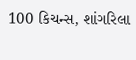100 કિચન્સ, શાંગરિલા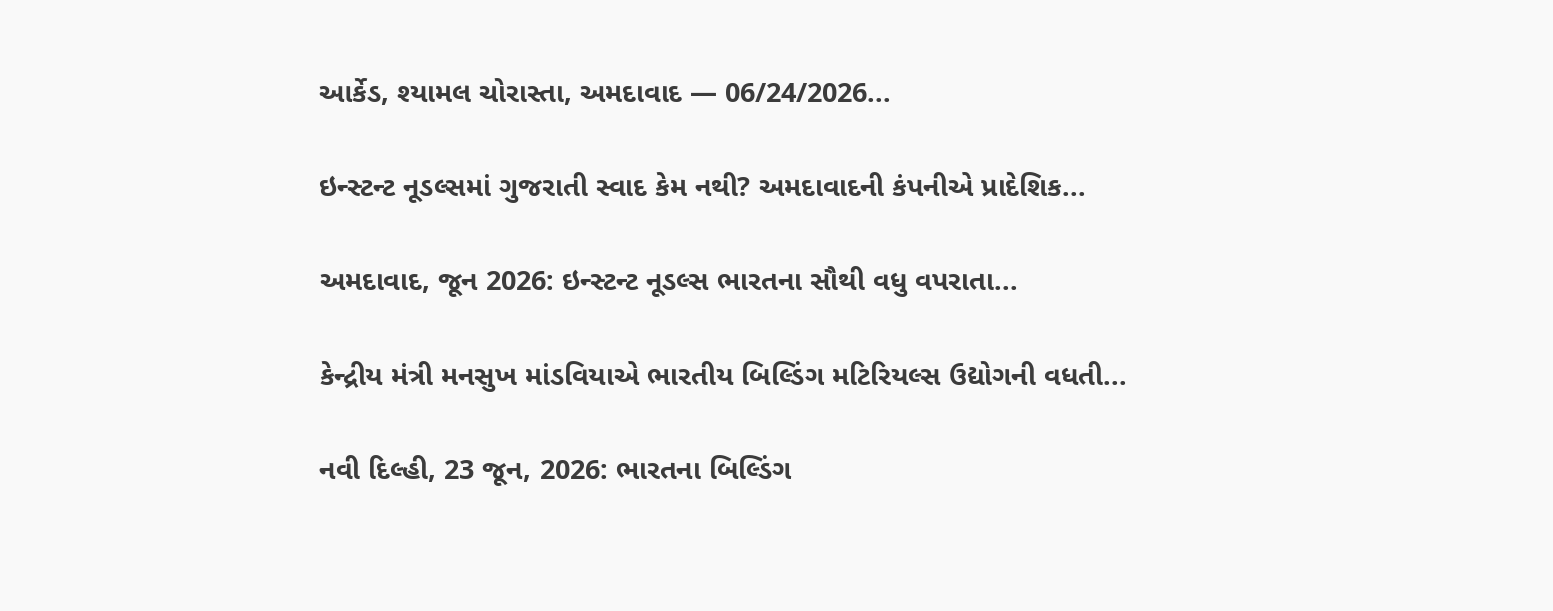આર્કેડ, શ્યામલ ચોરાસ્તા, અમદાવાદ — 06/24/2026...

ઇન્સ્ટન્ટ નૂડલ્સમાં ગુજરાતી સ્વાદ કેમ નથી? અમદાવાદની કંપનીએ પ્રાદેશિક...

અમદાવાદ, જૂન 2026: ઇન્સ્ટન્ટ નૂડલ્સ ભારતના સૌથી વધુ વપરાતા...

કેન્દ્રીય મંત્રી મનસુખ માંડવિયાએ ભારતીય બિલ્ડિંગ મટિરિયલ્સ ઉદ્યોગની વધતી...

નવી દિલ્હી, 23 જૂન, 2026: ભારતના બિલ્ડિંગ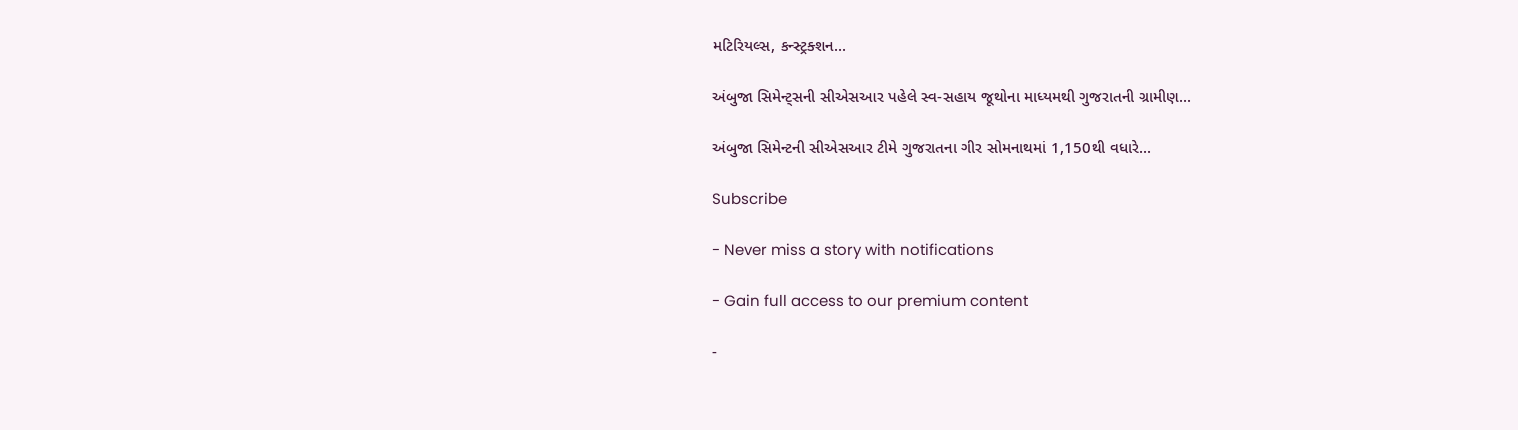મટિરિયલ્સ, કન્સ્ટ્રક્શન...

અંબુજા સિમેન્ટ્સની સીએસઆર પહેલે સ્વ-સહાય જૂથોના માધ્યમથી ગુજરાતની ગ્રામીણ...

અંબુજા સિમેન્ટની સીએસઆર ટીમે ગુજરાતના ગીર સોમનાથમાં 1,150થી વધારે...

Subscribe

- Never miss a story with notifications

- Gain full access to our premium content

-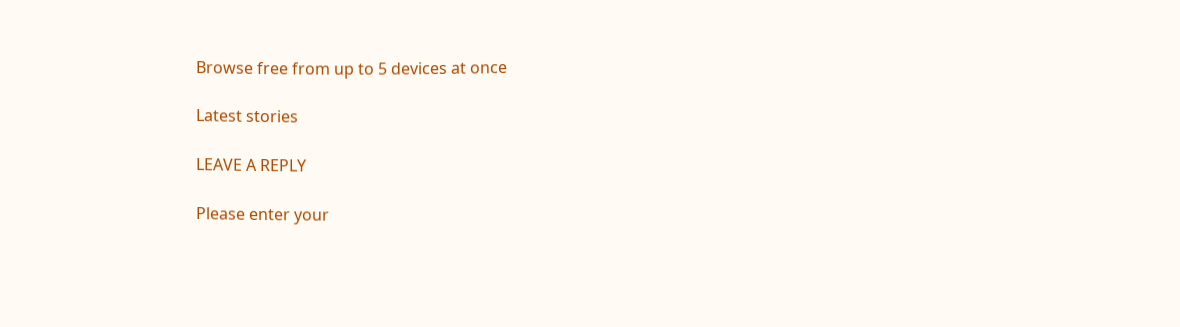Browse free from up to 5 devices at once

Latest stories

LEAVE A REPLY

Please enter your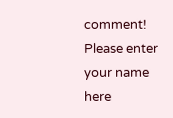comment!
Please enter your name here